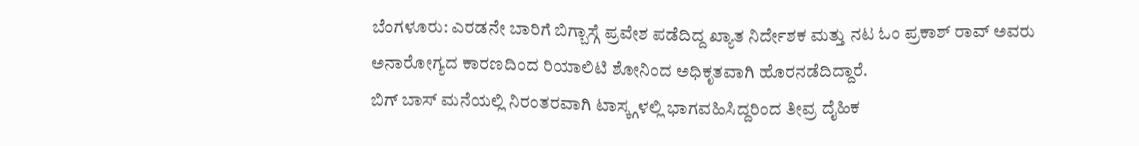ಬೆಂಗಳೂರು: ಎರಡನೇ ಬಾರಿಗೆ ಬಿಗ್ಬಾಸ್ಗೆ ಪ್ರವೇಶ ಪಡೆದಿದ್ದ ಖ್ಯಾತ ನಿರ್ದೇಶಕ ಮತ್ತು ನಟ ಓಂ ಪ್ರಕಾಶ್ ರಾವ್ ಅವರು ಅನಾರೋಗ್ಯದ ಕಾರಣದಿಂದ ರಿಯಾಲಿಟಿ ಶೋನಿಂದ ಅಧಿಕೃತವಾಗಿ ಹೊರನಡೆದಿದ್ದಾರೆ.
ಬಿಗ್ ಬಾಸ್ ಮನೆಯಲ್ಲಿ ನಿರಂತರವಾಗಿ ಟಾಸ್ಕ್ಗಳಲ್ಲಿ ಭಾಗವಹಿಸಿದ್ದರಿಂದ ತೀವ್ರ ದೈಹಿಕ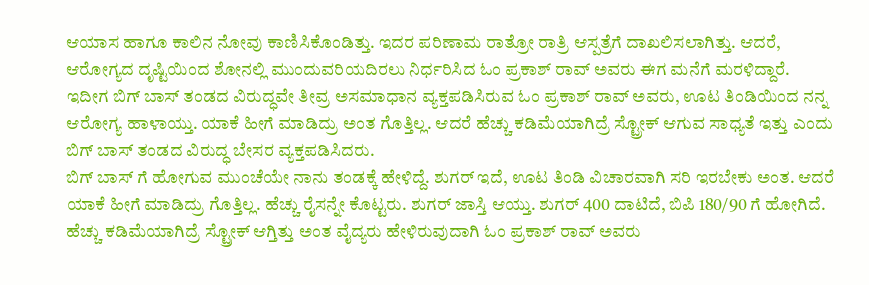ಆಯಾಸ ಹಾಗೂ ಕಾಲಿನ ನೋವು ಕಾಣಿಸಿಕೊಂಡಿತ್ತು. ಇದರ ಪರಿಣಾಮ ರಾತ್ರೋ ರಾತ್ರಿ ಆಸ್ಪತ್ರೆಗೆ ದಾಖಲಿಸಲಾಗಿತ್ತು. ಆದರೆ, ಆರೋಗ್ಯದ ದೃಷ್ಟಿಯಿಂದ ಶೋನಲ್ಲಿ ಮುಂದುವರಿಯದಿರಲು ನಿರ್ಧರಿಸಿದ ಓಂ ಪ್ರಕಾಶ್ ರಾವ್ ಅವರು ಈಗ ಮನೆಗೆ ಮರಳಿದ್ದಾರೆ.
ಇದೀಗ ಬಿಗ್ ಬಾಸ್ ತಂಡದ ವಿರುದ್ಧವೇ ತೀವ್ರ ಅಸಮಾಧಾನ ವ್ಯಕ್ತಪಡಿಸಿರುವ ಓಂ ಪ್ರಕಾಶ್ ರಾವ್ ಅವರು, ಊಟ ತಿಂಡಿಯಿಂದ ನನ್ನ ಆರೋಗ್ಯ ಹಾಳಾಯ್ತು. ಯಾಕೆ ಹೀಗೆ ಮಾಡಿದ್ರು ಅಂತ ಗೊತ್ತಿಲ್ಲ. ಆದರೆ ಹೆಚ್ಚು ಕಡಿಮೆಯಾಗಿದ್ರೆ ಸ್ಟ್ರೋಕ್ ಆಗುವ ಸಾಧ್ಯತೆ ಇತ್ತು ಎಂದು ಬಿಗ್ ಬಾಸ್ ತಂಡದ ವಿರುದ್ಧ ಬೇಸರ ವ್ಯಕ್ತಪಡಿಸಿದರು.
ಬಿಗ್ ಬಾಸ್ ಗೆ ಹೋಗುವ ಮುಂಚೆಯೇ ನಾನು ತಂಡಕ್ಕೆ ಹೇಳಿದ್ದೆ. ಶುಗರ್ ಇದೆ, ಊಟ ತಿಂಡಿ ವಿಚಾರವಾಗಿ ಸರಿ ಇರಬೇಕು ಅಂತ. ಆದರೆ ಯಾಕೆ ಹೀಗೆ ಮಾಡಿದ್ರು ಗೊತ್ತಿಲ್ಲ. ಹೆಚ್ಚು ರೈಸನ್ನೇ ಕೊಟ್ಟರು. ಶುಗರ್ ಜಾಸ್ತಿ ಆಯ್ತು. ಶುಗರ್ 400 ದಾಟಿದೆ, ಬಿಪಿ 180/90 ಗೆ ಹೋಗಿದೆ. ಹೆಚ್ಚು ಕಡಿಮೆಯಾಗಿದ್ರೆ ಸ್ಟ್ರೋಕ್ ಆಗ್ತಿತ್ತು ಅಂತ ವೈದ್ಯರು ಹೇಳಿರುವುದಾಗಿ ಓಂ ಪ್ರಕಾಶ್ ರಾವ್ ಅವರು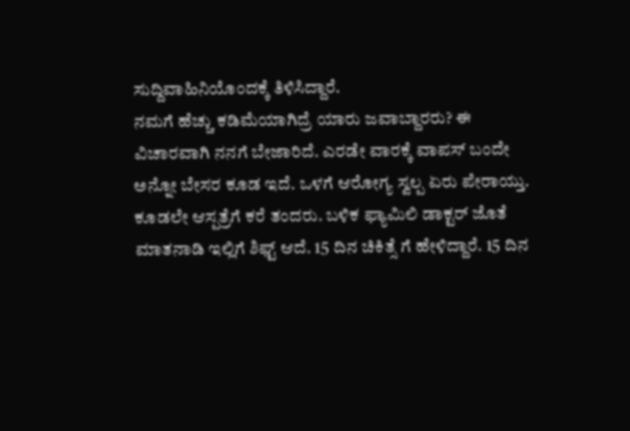ಸುದ್ದಿವಾಹಿನಿಯೊಂದಕ್ಕೆ ತಿಳಿಸಿದ್ದಾರೆ.
ನಮಗೆ ಹೆಚ್ಚು ಕಡಿಮೆಯಾಗಿದ್ರೆ ಯಾರು ಜವಾಬ್ದಾರರು? ಈ ವಿಚಾರವಾಗಿ ನನಗೆ ಬೇಜಾರಿದೆ. ಎರಡೇ ವಾರಕ್ಕೆ ವಾಪಸ್ ಬಂದೇ ಅನ್ನೋ ಬೇಸರ ಕೂಡ ಇದೆ. ಒಳಗೆ ಆರೋಗ್ಯ ಸ್ವಲ್ಪ ಏರು ಪೇರಾಯ್ತು. ಕೂಡಲೇ ಆಸ್ಪತ್ರೆಗೆ ಕರೆ ತಂದರು. ಬಳಿಕ ಫ್ಯಾಮಿಲಿ ಡಾಕ್ಟರ್ ಜೊತೆ ಮಾತನಾಡಿ ಇಲ್ಲಿಗೆ ಶಿಫ್ಟ್ ಆದೆ. 15 ದಿನ ಚಿಕಿತ್ಸೆ ಗೆ ಹೇಳಿದ್ದಾರೆ. 15 ದಿನ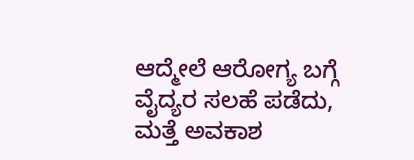ಆದ್ಮೇಲೆ ಆರೋಗ್ಯ ಬಗ್ಗೆ ವೈದ್ಯರ ಸಲಹೆ ಪಡೆದು, ಮತ್ತೆ ಅವಕಾಶ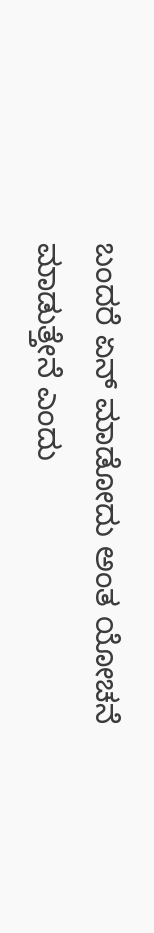ಬಂದರೆ ಏನ್ ಮಾಡೋದು ಅಂತ ಯೋಚನೆ ಮಾಡುತ್ತೇನೆ ಎಂದು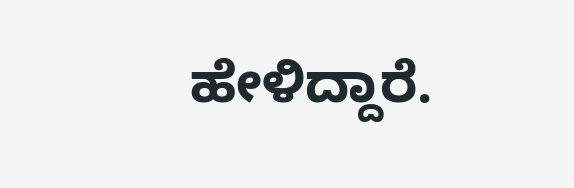ಹೇಳಿದ್ದಾರೆ.